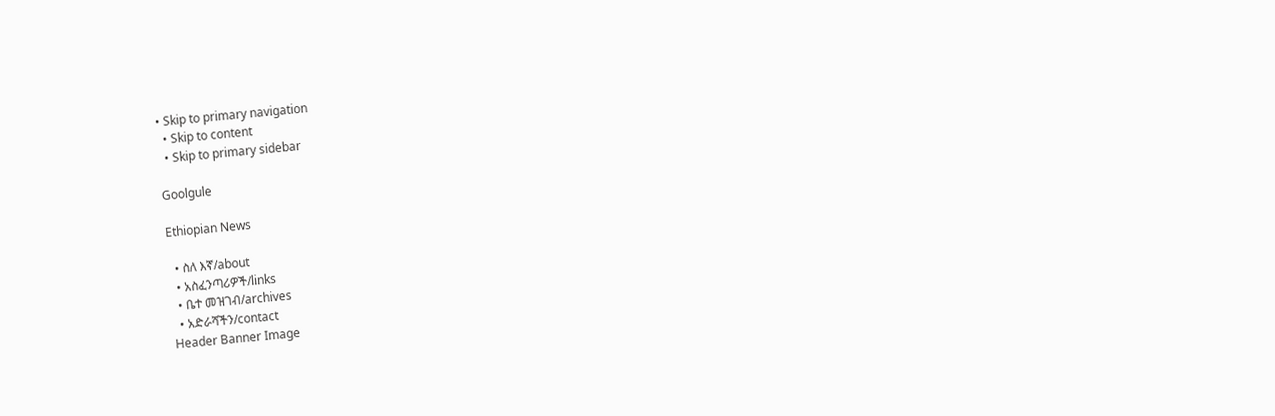• Skip to primary navigation
  • Skip to content
  • Skip to primary sidebar

Goolgule

Ethiopian News

  • ስለ እኛ/about
  • አስፈንጣሪዎች/links
  • ቤተ መዝገብ/archives
  • አድራሻችን/contact
Header Banner Image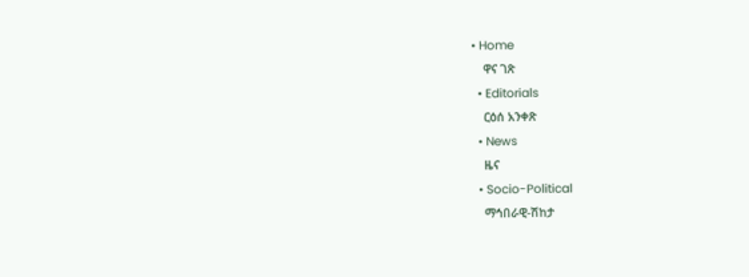• Home
    ዋና ገጽ
  • Editorials
    ርዕሰ አንቀጽ
  • News
    ዜና
  • Socio-Political
    ማኅበራዊ-ሽከታ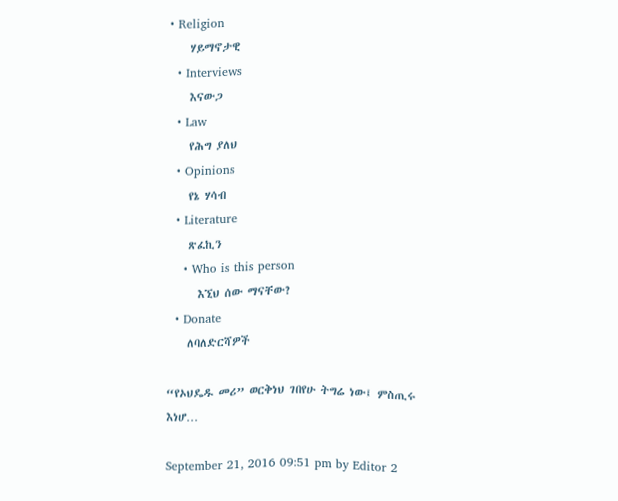• Religion
    ሃይማኖታዊ
  • Interviews
    እናውጋ
  • Law
    የሕግ ያለህ
  • Opinions
    የኔ ሃሳብ
  • Literature
    ጽፈኪን
    • Who is this person
      እኚህ ሰው ማናቸው?
  • Donate
    ለባለድርሻዎች

“የኦህዴዱ መሪ” ወርቅነህ ገበየሁ ትግሬ ነው፤ ምስጢሩ እነሆ…

September 21, 2016 09:51 pm by Editor 2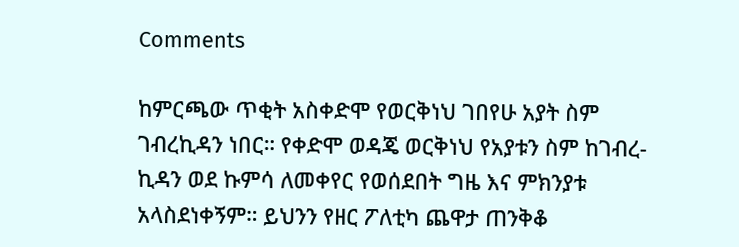Comments

ከምርጫው ጥቂት አስቀድሞ የወርቅነህ ገበየሁ አያት ስም ገብረኪዳን ነበር። የቀድሞ ወዳጄ ወርቅነህ የአያቱን ስም ከገብረ-ኪዳን ወደ ኩምሳ ለመቀየር የወሰደበት ግዜ እና ምክንያቱ አላስደነቀኝም። ይህንን የዘር ፖለቲካ ጨዋታ ጠንቅቆ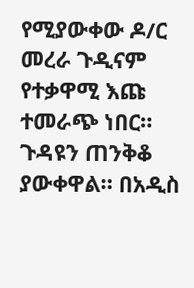የሚያውቀው ዶ/ር መረራ ጉዲናም የተቃዋሚ እጩ ተመራጭ ነበር። ጉዳዩን ጠንቅቆ ያውቀዋል። በአዲስ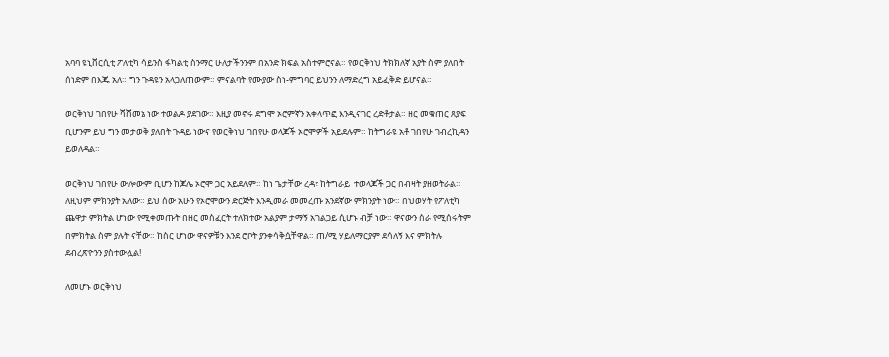አባባ ዩኒቨርሲቲ ፖለቲካ ሳይንስ ፋካልቲ ስንማር ሁለታችንንም በአንድ ክፍል አስተምሮናል። የወርቅነህ ትክክለኛ አያት ስም ያለበት ሰነድም በእጁ አለ። ግን ጉዳዩን አላጋለጠውም። ምናልባት የሙያው ስነ-ምግባር ይህንን ለማድረግ አይፈቅድ ይሆናል።

ወርቅነህ ገበየሁ ሻሸመኔ ነው ተወልዶ ያደገው። እዚያ መኖሩ ደግሞ ኦሮምኛን አቀላጥፎ እንዲናገር ረድቶታል። ዘር መቁጠር ጸያፍ ቢሆንም ይህ ግን መታወቅ ያለበት ጉዳይ ነውና የወርቅነህ ገበየሁ ወላጆች ኦሮሞዎች አይደሉም። ከትግራዩ አቶ ገበየሁ ገብረኪዳን ይወለዳል።

ወርቅነህ ገበየሁ ውሎውም ቢሆን ከጆሌ ኦሮሞ ጋር አይደለም። ከነ ጌታቸው ረዳ፣ ከትግራይ  ተወላጆች ጋር በብዛት ያዘወትራል። ለዚህም ምክንያት አለው። ይህ ሰው አሁን የኦሮሞውን ድርጅት እንዲመራ መመረጡ አንደኛው ምክንያት ነው። በህወሃት የፖለቲካ ጨዋታ ምክትል ሆነው የሚቀመጡት በዘር መስፈርት ተለክተው አልያም ታማኝ አገልጋይ ሲሆኑ ብቻ ነው። ዋናውን ስራ የሚሰሩትም በምክትል ስም ያሉት ናቸው። ከስር ሆነው ዋናዎቹን እንደ ሮቦት ያንቀሳቅሷቸዋል። ጠ/ሚ ሃይለማርያም ደሳለኝ እና ምክትሉ ደብረጽዮንን ያስተውሏል!

ለመሆኑ ወርቅነህ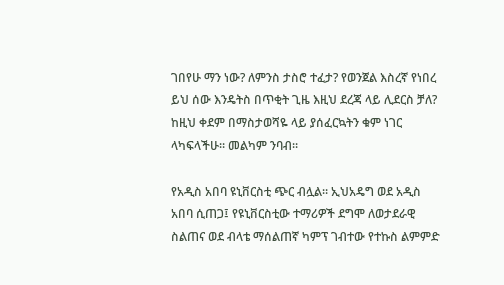ገበየሁ ማን ነው? ለምንስ ታስሮ ተፈታ? የወንጀል እስረኛ የነበረ ይህ ሰው እንዴትስ በጥቂት ጊዜ እዚህ ደረጃ ላይ ሊደርስ ቻለ? ከዚህ ቀደም በማስታወሻዬ ላይ ያሰፈርኳትን ቁም ነገር ላካፍላችሁ። መልካም ንባብ።

የአዲስ አበባ ዩኒቨርስቲ ጭር ብሏል። ኢህአዴግ ወደ አዲስ አበባ ሲጠጋ፤ የዩኒቨርስቲው ተማሪዎች ደግሞ ለወታደራዊ ስልጠና ወደ ብላቴ ማሰልጠኛ ካምፕ ገብተው የተኩስ ልምምድ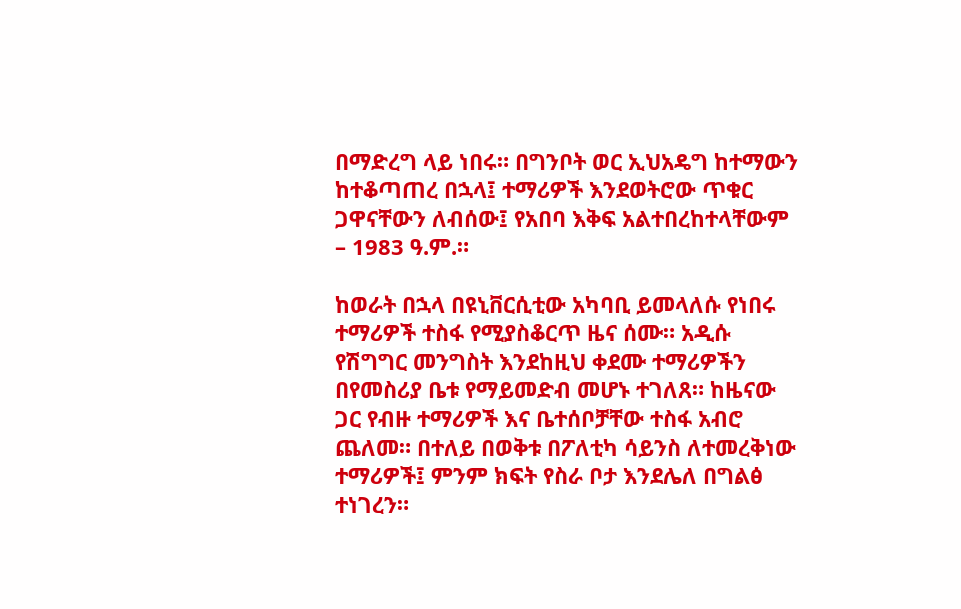በማድረግ ላይ ነበሩ። በግንቦት ወር ኢህአዴግ ከተማውን ከተቆጣጠረ በኋላ፤ ተማሪዎች እንደወትሮው ጥቁር ጋዋናቸውን ለብሰው፤ የአበባ እቅፍ አልተበረከተላቸውም – 1983 ዓ.ም.።

ከወራት በኋላ በዩኒቨርሲቲው አካባቢ ይመላለሱ የነበሩ ተማሪዎች ተስፋ የሚያስቆርጥ ዜና ሰሙ። አዲሱ የሽግግር መንግስት እንደከዚህ ቀደሙ ተማሪዎችን በየመስሪያ ቤቱ የማይመድብ መሆኑ ተገለጸ። ከዜናው ጋር የብዙ ተማሪዎች እና ቤተሰቦቻቸው ተስፋ አብሮ ጨለመ። በተለይ በወቅቱ በፖለቲካ ሳይንስ ለተመረቅነው ተማሪዎች፤ ምንም ክፍት የስራ ቦታ እንደሌለ በግልፅ ተነገረን።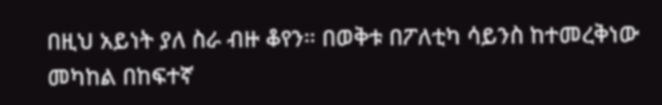በዚህ አይነት ያለ ስራ ብዙ ቆየን። በወቅቱ በፖለቲካ ሳይንስ ከተመረቅነው መካከል በከፍተኛ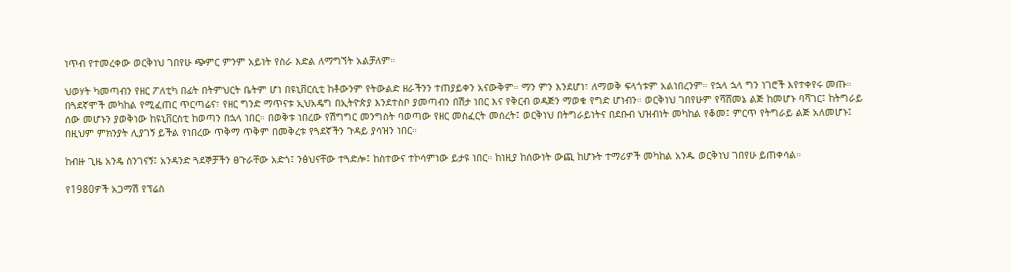ነጥብ የተመረቀው ወርቅነህ ገበየሁ ጭምር ምንም አይነት የስራ እድል ለማግኘት አልቻለም።

ህወሃት ካመጣብን የዘር ፖለቲካ በፊት በትምህርት ቤትም ሆነ በዩኒቨርሲቲ ከቶውንም የትውልድ ዘራችንን ተጠያይቀን አናውቅም። ማን ምን እንደሆነ፣ ለማወቅ ፍላጎቱም አልነበረንም። የኋላ ኋላ ግን ነገሮች እየተቀየሩ መጡ። በጓደኛሞች መካከል የሚፈጠር ጥርጣሬና፣ የዘር ግንድ ማጥናቱ ኢህአዴግ በኢትዮጵያ እንደተስቦ ያመጣብን በሽታ ነበር እና የቅርብ ወዳጅን ማወቁ የግድ ሆነብን። ወርቅነህ ገበየሁም የሻሸመኔ ልጅ ከመሆኑ ባሻገር፤ ከትግራይ ሰው መሆኑን ያወቅነው ከዩኒቨርስቲ ከወጣን በኋላ ነበር። በወቅቱ ነበረው የሽግግር መንግስት ባወጣው የዘር መስፈርት መሰረት፤ ወርቅነህ በትግራይነትና በደቡብ ህዝብነት መካከል የቆመ፤ ምርጥ የትግራይ ልጅ አለመሆኑ፤ በዚህም ምክንያት ሊያገኝ ይችል የነበረው ጥቅማ ጥቅም በመቅረቱ የጓደኛችን ጉዳይ ያሳዝን ነበር።

ከብዙ ጊዜ አንዴ ስንገናኝ፤ አንዳንድ ጓደኞቻችን ፀጉራቸው አድጎ፤ ንፅህናቸው ተጓድሎ፤ ከስተውና ተኮሳምነው ይታዩ ነበር። ከነዚያ ከሰውነት ውጪ ከሆኑት ተማሪዎች መካከል አንዱ ወርቅነህ ገበየሁ ይጠቀሳል።

የ1980ዎች አጋማሽ የፕሬስ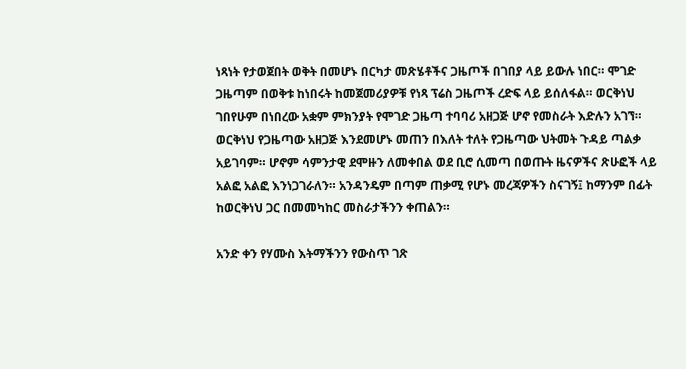ነጻነት የታወጀበት ወቅት በመሆኑ በርካታ መጽሄቶችና ጋዜጦች በገበያ ላይ ይውሉ ነበር። ሞገድ ጋዜጣም በወቅቱ ከነበሩት ከመጀመሪያዎቹ የነጻ ፕሬስ ጋዜጦች ረድፍ ላይ ይሰለፋል። ወርቅነህ ገበየሁም በነበረው አቋም ምክንያት የሞገድ ጋዜጣ ተባባሪ አዘጋጅ ሆኖ የመስራት እድሉን አገኘ። ወርቅነህ የጋዜጣው አዘጋጅ እንደመሆኑ መጠን በእለት ተለት የጋዜጣው ህትመት ጉዳይ ጣልቃ አይገባም። ሆኖም ሳምንታዊ ደሞዙን ለመቀበል ወደ ቢሮ ሲመጣ በወጡት ዜናዎችና ጽሁፎች ላይ አልፎ አልፎ እንነጋገራለን። አንዳንዴም በጣም ጠቃሚ የሆኑ መረጃዎችን ስናገኝ፤ ከማንም በፊት ከወርቅነህ ጋር በመመካከር መስራታችንን ቀጠልን።

አንድ ቀን የሃሙስ እትማችንን የውስጥ ገጽ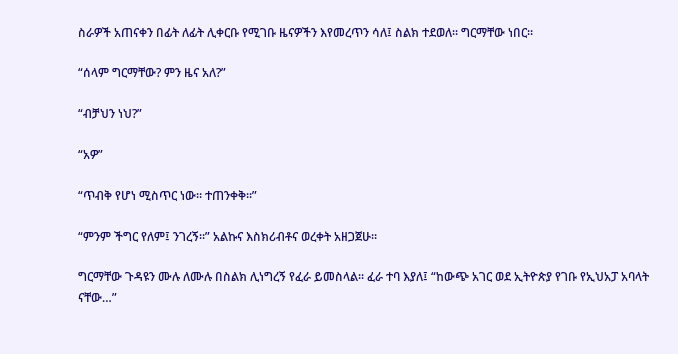ስራዎች አጠናቀን በፊት ለፊት ሊቀርቡ የሚገቡ ዜናዎችን እየመረጥን ሳለ፤ ስልክ ተደወለ። ግርማቸው ነበር።

“ሰላም ግርማቸው? ምን ዜና አለ?”

“ብቻህን ነህ?”

“አዎ”

“ጥብቅ የሆነ ሚስጥር ነው። ተጠንቀቅ።”

“ምንም ችግር የለም፤ ንገረኝ።” አልኩና እስክሪብቶና ወረቀት አዘጋጀሁ።

ግርማቸው ጉዳዩን ሙሉ ለሙሉ በስልክ ሊነግረኝ የፈራ ይመስላል። ፈራ ተባ እያለ፤ “ከውጭ አገር ወደ ኢትዮጵያ የገቡ የኢህአፓ አባላት ናቸው…”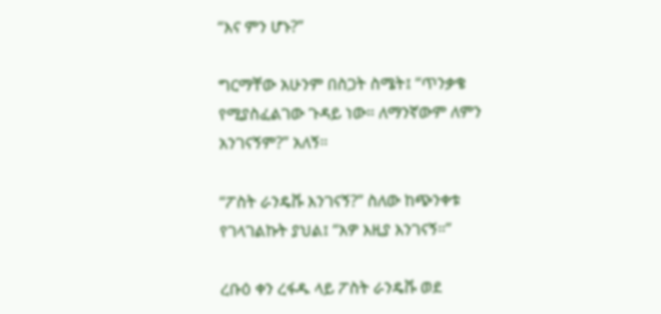“እና ምን ሆኑ?”

ግርማቸው አሁንም በስጋት ስሜት፤ “ጥንቃቄ የሚያስፈልገው ጉዳይ ነው። ለማንኛውም ለምን አንገናኝም?” አለኝ።

“ፖስት ራንዴቩ እንገናኝ?” ስለው ከጭንቀቱ የገላገልኩት ያህል፤ “አዎ እዚያ እንገናኝ።”

ረቡዕ ቀን ረፋዱ ላይ ፖስት ራንዴቩ ወደ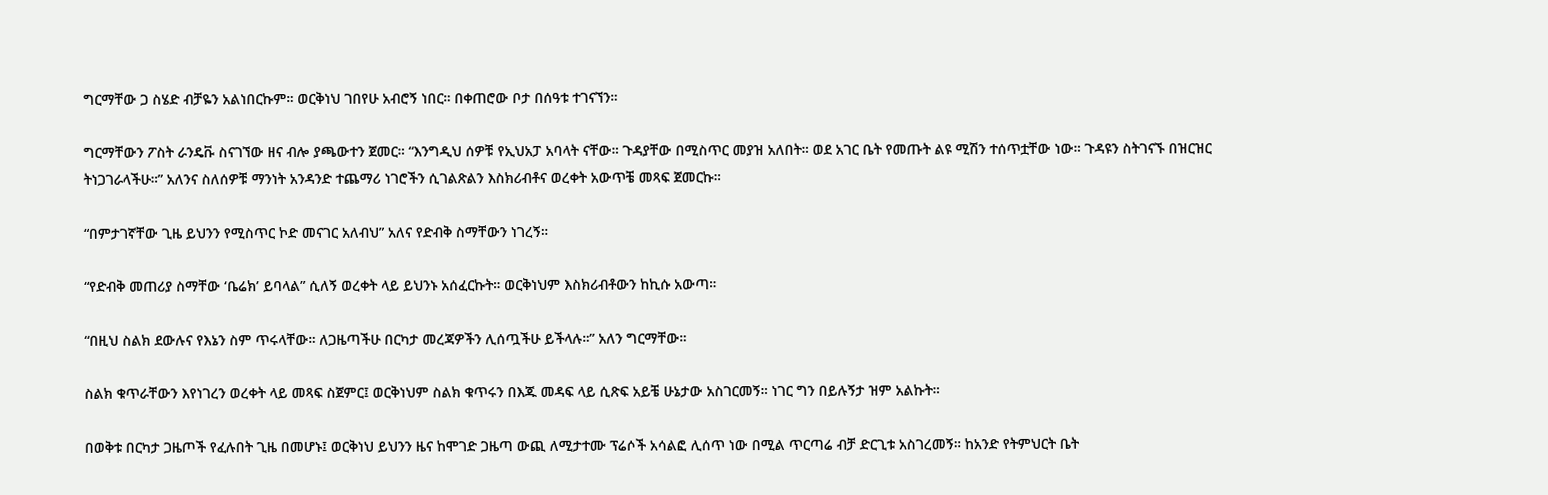ግርማቸው ጋ ስሄድ ብቻዬን አልነበርኩም። ወርቅነህ ገበየሁ አብሮኝ ነበር። በቀጠሮው ቦታ በሰዓቱ ተገናኘን።

ግርማቸውን ፖስት ራንዴቩ ስናገኘው ዘና ብሎ ያጫውተን ጀመር። “እንግዲህ ሰዎቹ የኢህአፓ አባላት ናቸው። ጉዳያቸው በሚስጥር መያዝ አለበት። ወደ አገር ቤት የመጡት ልዩ ሚሽን ተሰጥቷቸው ነው። ጉዳዩን ስትገናኙ በዝርዝር ትነጋገራላችሁ።” አለንና ስለሰዎቹ ማንነት አንዳንድ ተጨማሪ ነገሮችን ሲገልጽልን እስክሪብቶና ወረቀት አውጥቼ መጻፍ ጀመርኩ።

“በምታገኛቸው ጊዜ ይህንን የሚስጥር ኮድ መናገር አለብህ” አለና የድብቅ ስማቸውን ነገረኝ።

“የድብቅ መጠሪያ ስማቸው ‘ቤሬክ’ ይባላል” ሲለኝ ወረቀት ላይ ይህንኑ አሰፈርኩት። ወርቅነህም እስክሪብቶውን ከኪሱ አውጣ።

“በዚህ ስልክ ደውሉና የእኔን ስም ጥሩላቸው። ለጋዜጣችሁ በርካታ መረጃዎችን ሊሰጧችሁ ይችላሉ።” አለን ግርማቸው።

ስልክ ቁጥራቸውን እየነገረን ወረቀት ላይ መጻፍ ስጀምር፤ ወርቅነህም ስልክ ቁጥሩን በእጁ መዳፍ ላይ ሲጽፍ አይቼ ሁኔታው አስገርመኝ። ነገር ግን በይሉኝታ ዝም አልኩት።

በወቅቱ በርካታ ጋዜጦች የፈሉበት ጊዜ በመሆኑ፤ ወርቅነህ ይህንን ዜና ከሞገድ ጋዜጣ ውጪ ለሚታተሙ ፕሬሶች አሳልፎ ሊሰጥ ነው በሚል ጥርጣሬ ብቻ ድርጊቱ አስገረመኝ። ከአንድ የትምህርት ቤት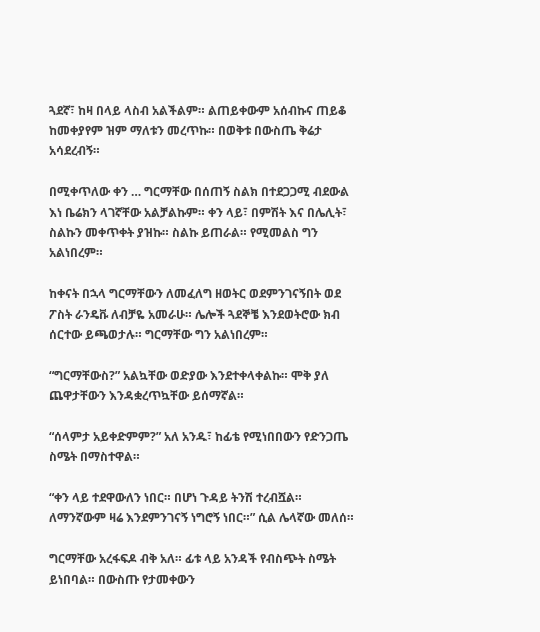ጓደኛ፣ ከዛ በላይ ላስብ አልችልም። ልጠይቀውም አሰብኩና ጠይቆ ከመቀያየም ዝም ማለቱን መረጥኩ። በወቅቱ በውስጤ ቅሬታ አሳደረብኝ።

በሚቀጥለው ቀን … ግርማቸው በሰጠኝ ስልክ በተደጋጋሚ ብደውል እነ ቤሬክን ላገኛቸው አልቻልኩም። ቀን ላይ፣ በምሽት እና በሌሊት፣ ስልኩን መቀጥቀት ያዝኩ። ስልኩ ይጠራል። የሚመልስ ግን አልነበረም።

ከቀናት በኋላ ግርማቸውን ለመፈለግ ዘወትር ወደምንገናኝበት ወደ ፖስት ራንዴቩ ለብቻዬ አመራሁ። ሌሎች ጓደኞቼ እንደወትሮው ክብ ሰርተው ይጫወታሉ። ግርማቸው ግን አልነበረም።

“ግርማቸውስ?” አልኳቸው ወድያው እንደተቀላቀልኩ። ሞቅ ያለ ጨዋታቸውን እንዳቋረጥኳቸው ይሰማኛል።

“ሰላምታ አይቀድምም?” አለ አንዱ፣ ከፊቴ የሚነበበውን የድንጋጤ ስሜት በማስተዋል።

“ቀን ላይ ተደዋውለን ነበር። በሆነ ጉዳይ ትንሽ ተረብሿል። ለማንኛውም ዛሬ እንደምንገናኝ ነግሮኝ ነበር።” ሲል ሌላኛው መለሰ።

ግርማቸው አረፋፍዶ ብቅ አለ። ፊቱ ላይ አንዳች የብስጭት ስሜት ይነበባል። በውስጡ የታመቀውን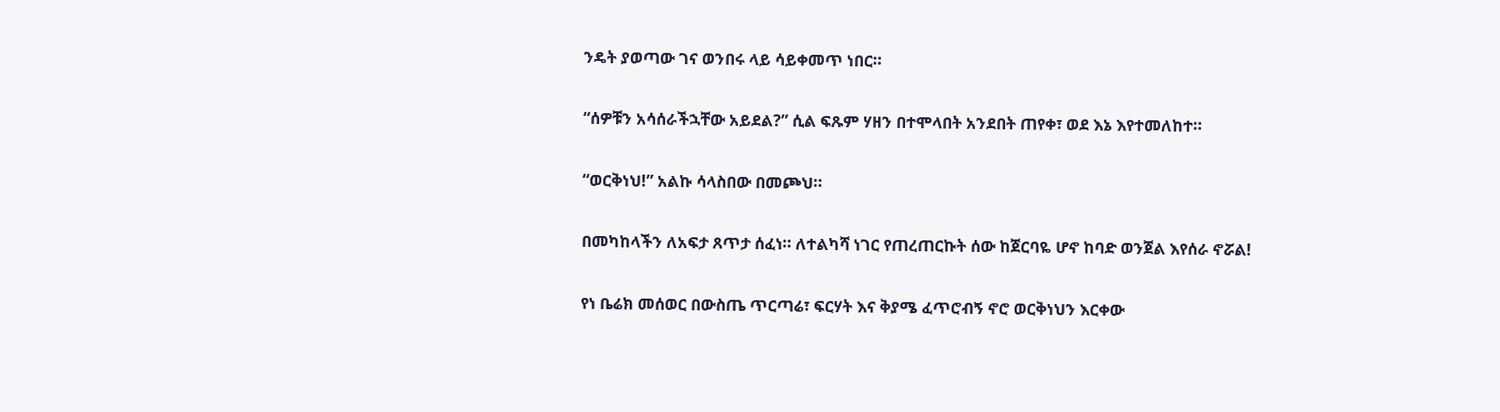ንዴት ያወጣው ገና ወንበሩ ላይ ሳይቀመጥ ነበር።

“ሰዎቹን አሳሰራችኋቸው አይደል?” ሲል ፍጹም ሃዘን በተሞላበት አንደበት ጠየቀ፣ ወደ እኔ እየተመለከተ።

“ወርቅነህ!” አልኩ ሳላስበው በመጮህ።

በመካከላችን ለአፍታ ጸጥታ ሰፈነ። ለተልካሻ ነገር የጠረጠርኩት ሰው ከጀርባዬ ሆኖ ከባድ ወንጀል እየሰራ ኖሯል!

የነ ቤሬክ መሰወር በውስጤ ጥርጣሬ፣ ፍርሃት እና ቅያሜ ፈጥሮብኝ ኖሮ ወርቅነህን እርቀው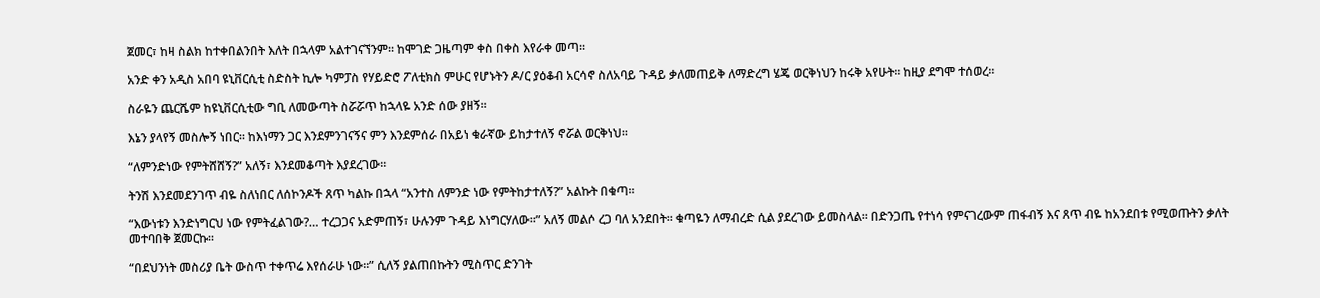ጀመር፣ ከዛ ስልክ ከተቀበልንበት እለት በኋላም አልተገናኘንም። ከሞገድ ጋዜጣም ቀስ በቀስ እየራቀ መጣ።

አንድ ቀን አዲስ አበባ ዩኒቨርሲቲ ስድስት ኪሎ ካምፓስ የሃይድሮ ፖለቲክስ ምሁር የሆኑትን ዶ/ር ያዕቆብ አርሳኖ ስለአባይ ጉዳይ ቃለመጠይቅ ለማድረግ ሄጄ ወርቅነህን ከሩቅ አየሁት። ከዚያ ደግሞ ተሰወረ።

ስራዬን ጨርሼም ከዩኒቨርሲቲው ግቢ ለመውጣት ስሯሯጥ ከኋላዬ አንድ ሰው ያዘኝ።

እኔን ያላየኝ መስሎኝ ነበር። ከእነማን ጋር እንደምንገናኝና ምን እንደምሰራ በአይነ ቁራኛው ይከታተለኝ ኖሯል ወርቅነህ።

“ለምንድነው የምትሸሸኝ?” አለኝ፣ እንደመቆጣት እያደረገው።

ትንሽ እንደመደንገጥ ብዬ ስለነበር ለሰኮንዶች ጸጥ ካልኩ በኋላ “አንተስ ለምንድ ነው የምትከታተለኝ?” አልኩት በቁጣ።

“እውነቱን እንድነግርህ ነው የምትፈልገው?… ተረጋጋና አድምጠኝ፣ ሁሉንም ጉዳይ እነግርሃለው።” አለኝ መልሶ ረጋ ባለ አንደበት። ቁጣዬን ለማብረድ ሲል ያደረገው ይመስላል። በድንጋጤ የተነሳ የምናገረውም ጠፋብኝ እና ጸጥ ብዬ ከአንደበቱ የሚወጡትን ቃለት መተባበቅ ጀመርኩ።

“በደህንነት መስሪያ ቤት ውስጥ ተቀጥሬ እየሰራሁ ነው።” ሲለኝ ያልጠበኩትን ሚስጥር ድንገት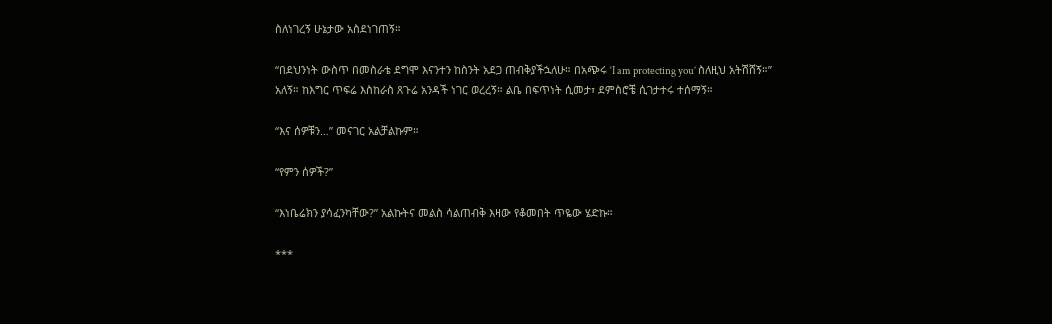ስለነገረኝ ሁኔታው አስደነገጠኝ።

“በደህንነት ውስጥ በመስራቴ ደግሞ እናንተን ከስንት አደጋ ጠብቅያችኋለሁ። በአጭሩ ‘I am protecting you’ ስለዚህ አትሽሸኝ።” አለኝ። ከእግር ጥፍሬ እስከራስ ጸጉሬ አንዳች ነገር ወረረኝ። ልቤ በፍጥነት ሲመታ፣ ደምስሮቼ ሲገታተሩ ተሰማኝ።

“እና ሰዎቹን…” መናገር አልቻልኩም።

“የምን ሰዎች?”

“እነቤሬክን ያሳፈንካቸው?” አልኩትና መልስ ሳልጠብቅ እዛው የቆመበት ጥዬው ሄድኩ።

***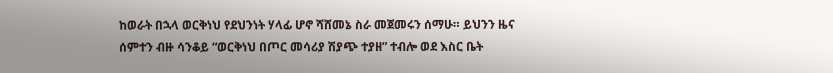ከወራት በኋላ ወርቅነህ የደህንነት ሃላፊ ሆኖ ሻሸመኔ ስራ መጀመሩን ሰማሁ። ይህንን ዜና ሰምተን ብዙ ሳንቆይ “ወርቅነህ በጦር መሳሪያ ሽያጭ ተያዘ” ተብሎ ወደ እስር ቤት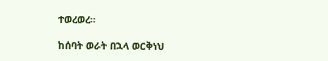ተወረወረ።

ከሰባት ወራት በኋላ ወርቅነህ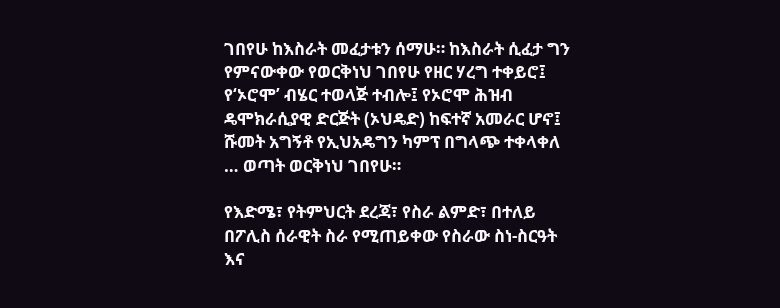ገበየሁ ከእስራት መፈታቱን ሰማሁ። ከእስራት ሲፈታ ግን የምናውቀው የወርቅነህ ገበየሁ የዘር ሃረግ ተቀይሮ፤ የ‘ኦሮሞ’ ብሄር ተወላጅ ተብሎ፤ የኦሮሞ ሕዝብ ዴሞክራሲያዊ ድርጅት (ኦህዴድ) ከፍተኛ አመራር ሆኖ፤ ሹመት አግኝቶ የኢህአዴግን ካምፕ በግላጭ ተቀላቀለ … ወጣት ወርቅነህ ገበየሁ።

የእድሜ፣ የትምህርት ደረጃ፣ የስራ ልምድ፣ በተለይ በፖሊስ ሰራዊት ስራ የሚጠይቀው የስራው ስነ-ስርዓት እና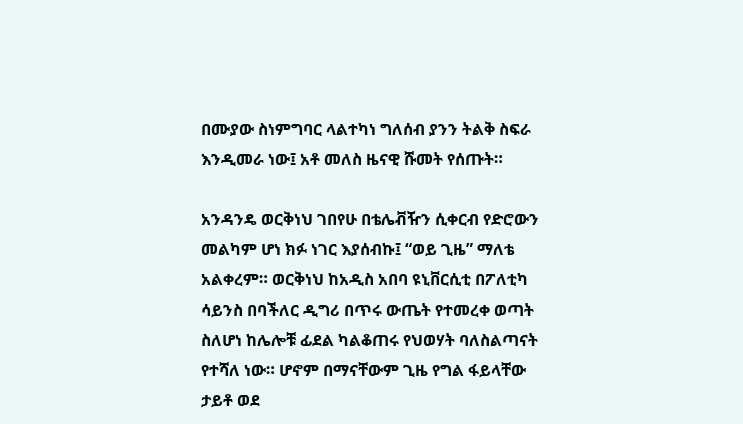በሙያው ስነምግባር ላልተካነ ግለሰብ ያንን ትልቅ ስፍራ እንዲመራ ነው፤ አቶ መለስ ዜናዊ ሹመት የሰጡት።

አንዳንዴ ወርቅነህ ገበየሁ በቴሌቭዥን ሲቀርብ የድሮውን መልካም ሆነ ክፉ ነገር እያሰብኩ፤ “ወይ ጊዜ” ማለቴ አልቀረም። ወርቅነህ ከአዲስ አበባ ዩኒቨርሲቲ በፖለቲካ ሳይንስ በባችለር ዲግሪ በጥሩ ውጤት የተመረቀ ወጣት ስለሆነ ከሌሎቹ ፊደል ካልቆጠሩ የህወሃት ባለስልጣናት የተሻለ ነው። ሆኖም በማናቸውም ጊዜ የግል ፋይላቸው ታይቶ ወደ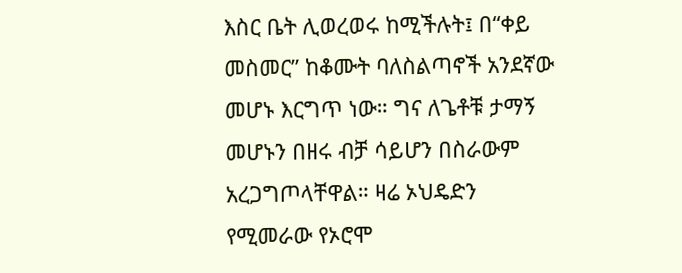እስር ቤት ሊወረወሩ ከሚችሉት፤ በ“ቀይ መስመር” ከቆሙት ባለስልጣኖች አንደኛው መሆኑ እርግጥ ነው። ግና ለጌቶቹ ታማኝ መሆኑን በዘሩ ብቻ ሳይሆን በስራውም አረጋግጦላቸዋል። ዛሬ ኦህዴድን የሚመራው የኦሮሞ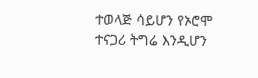ተወላጅ ሳይሆን የኦሮሞ ተናጋሪ ትግሬ እንዲሆን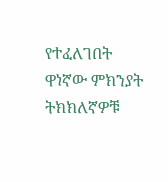የተፈለገበት ዋነኛው ምክንያት ትክክለኛዎቹ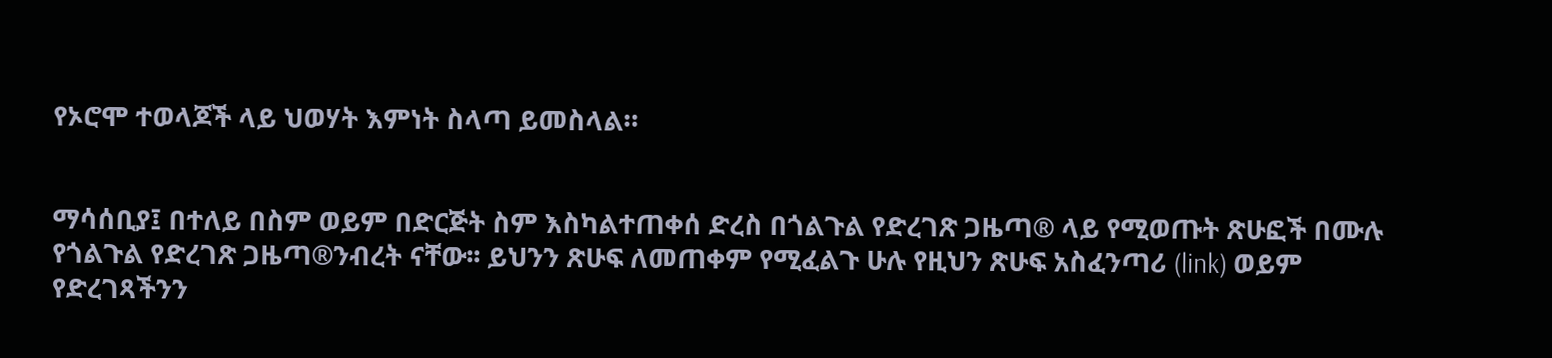የኦሮሞ ተወላጆች ላይ ህወሃት እምነት ስላጣ ይመስላል።


ማሳሰቢያ፤ በተለይ በስም ወይም በድርጅት ስም እስካልተጠቀሰ ድረስ በጎልጉል የድረገጽ ጋዜጣ® ላይ የሚወጡት ጽሁፎች በሙሉ የጎልጉል የድረገጽ ጋዜጣ®ንብረት ናቸው፡፡ ይህንን ጽሁፍ ለመጠቀም የሚፈልጉ ሁሉ የዚህን ጽሁፍ አስፈንጣሪ (link) ወይም የድረገጻችንን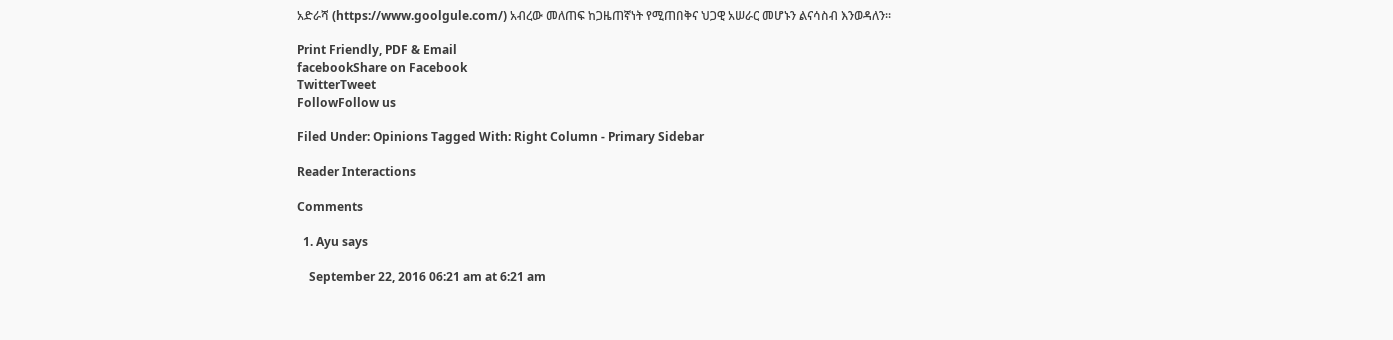አድራሻ (https://www.goolgule.com/) አብረው መለጠፍ ከጋዜጠኛነት የሚጠበቅና ህጋዊ አሠራር መሆኑን ልናሳስብ እንወዳለን፡፡

Print Friendly, PDF & Email
facebookShare on Facebook
TwitterTweet
FollowFollow us

Filed Under: Opinions Tagged With: Right Column - Primary Sidebar

Reader Interactions

Comments

  1. Ayu says

    September 22, 2016 06:21 am at 6:21 am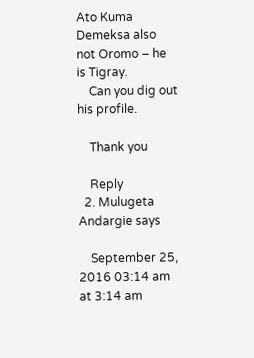Ato Kuma Demeksa also not Oromo – he is Tigray.
    Can you dig out his profile.

    Thank you

    Reply
  2. Mulugeta Andargie says

    September 25, 2016 03:14 am at 3:14 am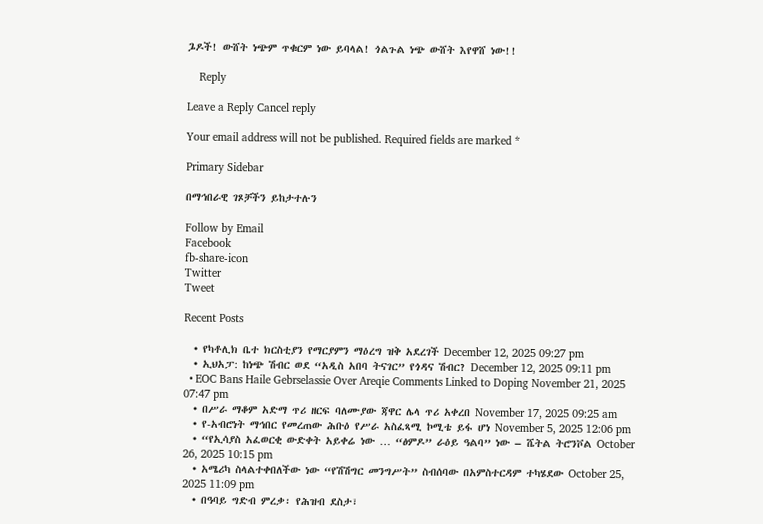ጔዶች! ውሸት ነጭም ጥቁርም ነው ይባላል! ጎልጉል ነጭ ውሸት እየዋሸ ነው!!

    Reply

Leave a Reply Cancel reply

Your email address will not be published. Required fields are marked *

Primary Sidebar

በማኅበራዊ ገጾቻችን ይከታተሉን

Follow by Email
Facebook
fb-share-icon
Twitter
Tweet

Recent Posts

  • የካቶሊክ ቤተ ክርስቲያን የማርያምን ማዕረግ ዝቅ አደረገች December 12, 2025 09:27 pm
  • ኢህአፓ: ከነጭ ሽብር ወደ “አዲስ አበባ ትናገር” የጎዳና ሽብር? December 12, 2025 09:11 pm
  • EOC Bans Haile Gebrselassie Over Areqie Comments Linked to Doping November 21, 2025 07:47 pm
  • በሥራ ማቆም አድማ ጥሪ ዘርፍ ባለሙያው ጃዋር ሌላ ጥሪ አቀረበ November 17, 2025 09:25 am
  • የ-አብሮነት ማኅበር የመረጠው ሕቡዕ የሥራ አስፈጻሚ ኮሚቴ ይፋ ሆነ November 5, 2025 12:06 pm
  • “የኢሳያስ አፈወርቂ ውድቀት አይቀሬ ነው … “ፅምዶ” ራዕይ ዓልባ” ነው – ሼትል ትሮንቮል October 26, 2025 10:15 pm
  • አሜሪካ ስላልተቀበለችው ነው “የሽሽግር መንግሥት” ስብሰባው በአምስተርዳም ተካሄደው October 25, 2025 11:09 pm
  • በዓባይ ግድብ ምረቃ፡ የሕዝብ ደስታ፣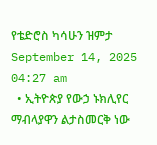የቴድሮስ ካሳሁን ዝምታ September 14, 2025 04:27 am
  • ኢትዮጵያ የውኃ ኑክሊየር ማብላያዋን ልታስመርቅ ነው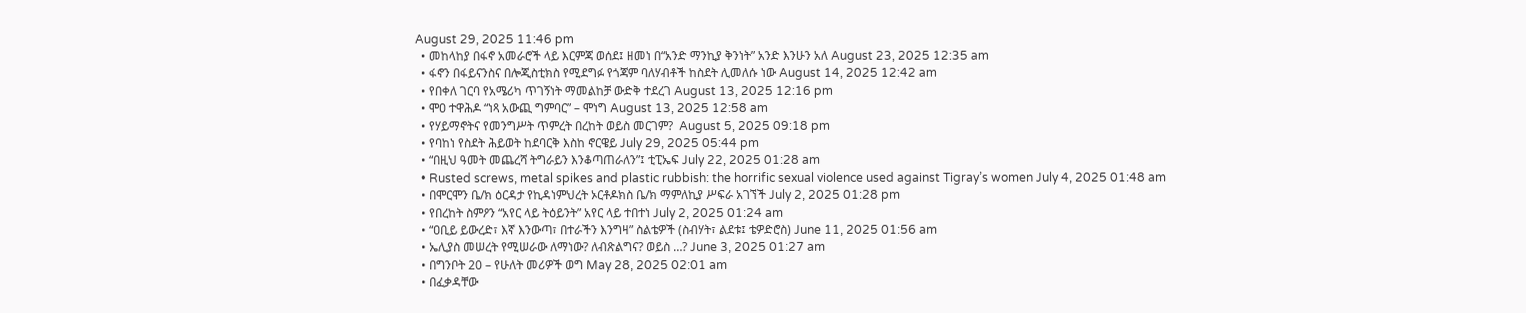August 29, 2025 11:46 pm
  • መከላከያ በፋኖ አመራሮች ላይ እርምጃ ወሰደ፤ ዘመነ በ“አንድ ማንኪያ ቅንነት” አንድ እንሁን አለ August 23, 2025 12:35 am
  • ፋኖን በፋይናንስና በሎጂስቲክስ የሚደግፉ የጎጃም ባለሃብቶች ከስደት ሊመለሱ ነው August 14, 2025 12:42 am
  • የበቀለ ገርባ የአሜሪካ ጥገኝነት ማመልከቻ ውድቅ ተደረገ August 13, 2025 12:16 pm
  • ሞዐ ተዋሕዶ “ነጻ አውጪ ግምባር” – ሞነግ August 13, 2025 12:58 am
  • የሃይማኖትና የመንግሥት ጥምረት በረከት ወይስ መርገም?  August 5, 2025 09:18 pm
  • የባከነ የስደት ሕይወት ከደባርቅ እስከ ኖርዌይ July 29, 2025 05:44 pm
  • “በዚህ ዓመት መጨረሻ ትግራይን እንቆጣጠራለን”፤ ቲፒኤፍ July 22, 2025 01:28 am
  • Rusted screws, metal spikes and plastic rubbish: the horrific sexual violence used against Tigray’s women July 4, 2025 01:48 am
  • በሞርሞን ቤ/ክ ዕርዳታ የኪዳነምህረት ኦርቶዶክስ ቤ/ክ ማምለኪያ ሥፍራ አገኘች July 2, 2025 01:28 pm
  • የበረከት ስምዖን “አየር ላይ ትዕይንት” አየር ላይ ተበተነ July 2, 2025 01:24 am
  • “ዐቢይ ይውረድ፣ እኛ እንውጣ፣ በተራችን እንግዛ” ስልቴዎች (ስብሃት፣ ልደቱ፤ ቴዎድሮስ) June 11, 2025 01:56 am
  • ኤሊያስ መሠረት የሚሠራው ለማነው? ለብጽልግና? ወይስ …? June 3, 2025 01:27 am
  • በግንቦት 20 – የሁለት መሪዎች ወግ May 28, 2025 02:01 am
  • በፈቃዳቸው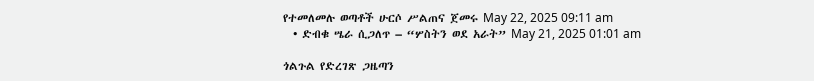የተመለመሉ ወጣቶች ሁርሶ ሥልጠና ጀመሩ May 22, 2025 09:11 am
  • ድብቁ ሤራ ሲጋለጥ – “ሦስትን ወደ አራት” May 21, 2025 01:01 am

ጎልጉል የድረገጽ ጋዜጣን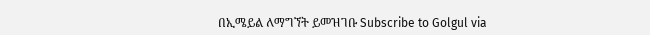በኢሜይል ለማግኘት ይመዝገቡ Subscribe to Golgul via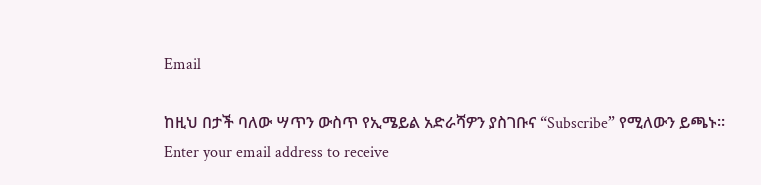Email

ከዚህ በታች ባለው ሣጥን ውስጥ የኢሜይል አድራሻዎን ያስገቡና “Subscribe” የሚለውን ይጫኑ፡፡
Enter your email address to receive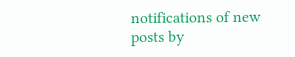notifications of new posts by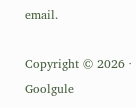email.

Copyright © 2026 · Goolgule